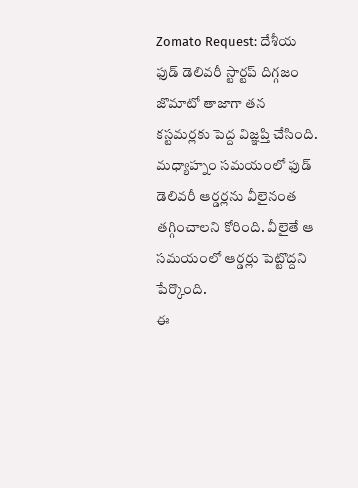Zomato Request: దేశీయ ఫుడ్ డెలివరీ స్టార్టప్ దిగ్గజం జొమాటో తాజాగా తన కస్టమర్లకు పెద్ద విజ్ఞప్తి చేసింది. మధ్యాహ్నం సమయంలో ఫుడ్ డెలివరీ ఆర్డర్లను వీలైనంత తగ్గించాలని కోరింది. వీలైతే ఆ సమయంలో ఆర్డర్లు పెట్టొద్దని పేర్కొంది.
ఈ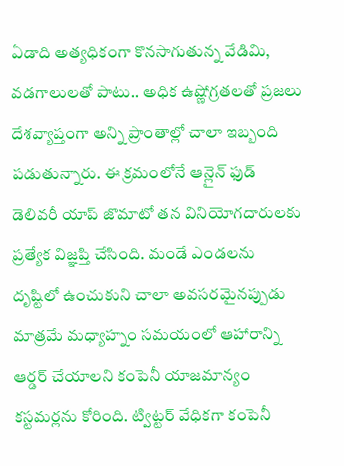ఏడాది అత్యధికంగా కొనసాగుతున్న వేడిమి, వడగాలులతో పాటు.. అధిక ఉష్ణోగ్రతలతో ప్రజలు దేశవ్యాప్తంగా అన్ని ప్రాంతాల్లో చాలా ఇబ్బంది పడుతున్నారు. ఈ క్రమంలోనే ఆన్లైన్ ఫుడ్ డెలివరీ యాప్ జొమాటో తన వినియోగదారులకు ప్రత్యేక విజ్ఞప్తి చేసింది. మండే ఎండలను దృష్టిలో ఉంచుకుని చాలా అవసరమైనప్పుడు మాత్రమే మధ్యాహ్నం సమయంలో ఆహారాన్ని ఆర్డర్ చేయాలని కంపెనీ యాజమాన్యం కస్టమర్లను కోరింది. ట్విట్టర్ వేధికగా కంపెనీ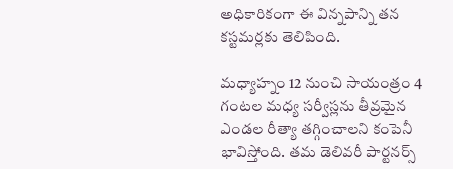అధికారికంగా ఈ విన్నపాన్ని తన కస్టమర్లకు తెలిపింది.

మధ్యాహ్నం 12 నుంచి సాయంత్రం 4 గంటల మధ్య సర్వీస్లను తీవ్రమైన ఎండల రీత్యా తగ్గించాలని కంపెనీ భావిస్తోంది. తమ డెలివరీ పార్టనర్స్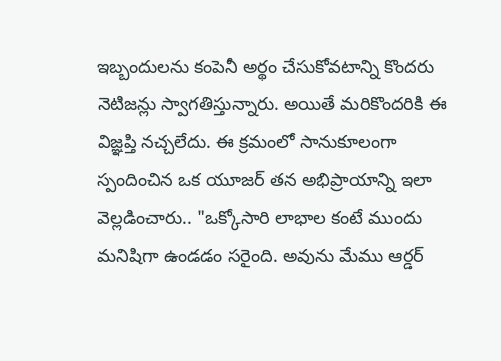ఇబ్బందులను కంపెనీ అర్థం చేసుకోవటాన్ని కొందరు నెటిజన్లు స్వాగతిస్తున్నారు. అయితే మరికొందరికి ఈ విజ్ఞప్తి నచ్చలేదు. ఈ క్రమంలో సానుకూలంగా స్పందించిన ఒక యూజర్ తన అభిప్రాయాన్ని ఇలా వెల్లడించారు.. "ఒక్కోసారి లాభాల కంటే ముందు మనిషిగా ఉండడం సరైంది. అవును మేము ఆర్డర్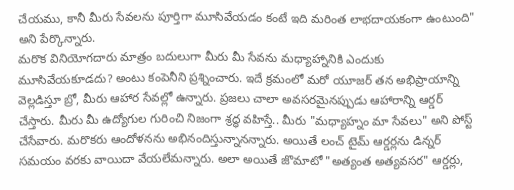చేయము, కానీ మీరు సేవలను పూర్తిగా మూసివేయడం కంటే ఇది మరింత లాభదాయకంగా ఉంటుంది" అని పేర్కొన్నారు.
మరొక వినియోగదారు మాత్రం బదులుగా మీరు మీ సేవను మధ్యాహ్నానికి ఎందుకు మూసివేయకూడదు? అంటు కంపెనీని ప్రశ్నించారు. ఇదే క్రమంలో మరో యూజర్ తన అభిప్రాయాన్ని వెల్లడిస్తూ బ్రో, మీరు ఆహార సేవల్లో ఉన్నారు. ప్రజలు చాలా అవసరమైనప్పుడు ఆహారాన్ని ఆర్డర్ చేస్తారు. మీరు మీ ఉద్యోగుల గురించి నిజంగా శ్రద్ధ వహిస్తే.. మీరు "మధ్యాహ్నం మా సేవలు" అని పోస్ట్ చేసేవారు. మరొకరు ఆందోళనను అభినందిస్తున్నానన్నారు. అయితే లంచ్ టైమ్ ఆర్డర్లను డిన్నర్ సమయం వరకు వాయిదా వేయలేమన్నారు. అలా అయితే జొమాటో "అత్యంత అత్యవసర" ఆర్డర్లు,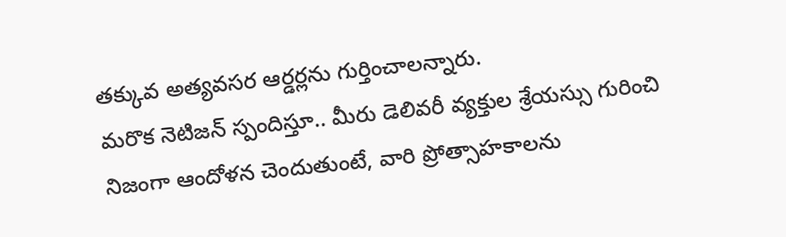తక్కువ అత్యవసర ఆర్డర్లను గుర్తించాలన్నారు.
మరొక నెటిజన్ స్పందిస్తూ.. మీరు డెలివరీ వ్యక్తుల శ్రేయస్సు గురించి నిజంగా ఆందోళన చెందుతుంటే, వారి ప్రోత్సాహకాలను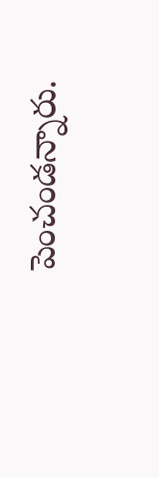పెంచండన్నారు.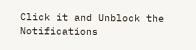Click it and Unblock the Notifications